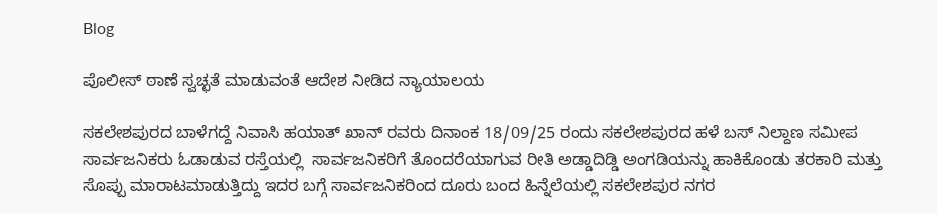Blog

ಪೊಲೀಸ್ ಠಾಣೆ ಸ್ವಚ್ಛತೆ ಮಾಡುವಂತೆ ಆದೇಶ ನೀಡಿದ ನ್ಯಾಯಾಲಯ

ಸಕಲೇಶಪುರದ ಬಾಳೆಗದ್ದೆ ನಿವಾಸಿ ಹಯಾತ್ ಖಾನ್ ರವರು ದಿನಾಂಕ 18/09/25 ರಂದು ಸಕಲೇಶಪುರದ ಹಳೆ ಬಸ್ ನಿಲ್ದಾಣ ಸಮೀಪ ಸಾರ್ವಜನಿಕರು ಓಡಾಡುವ ರಸ್ತೆಯಲ್ಲಿ  ಸಾರ್ವಜನಿಕರಿಗೆ ತೊಂದರೆಯಾಗುವ ರೀತಿ ಅಡ್ಡಾದಿಡ್ಡಿ ಅಂಗಡಿಯನ್ನು ಹಾಕಿಕೊಂಡು ತರಕಾರಿ ಮತ್ತು ಸೊಪ್ಪು ಮಾರಾಟಮಾಡುತ್ತಿದ್ದು ಇದರ ಬಗ್ಗೆ ಸಾರ್ವಜನಿಕರಿಂದ ದೂರು ಬಂದ ಹಿನ್ನೆಲೆಯಲ್ಲಿ ಸಕಲೇಶಪುರ ನಗರ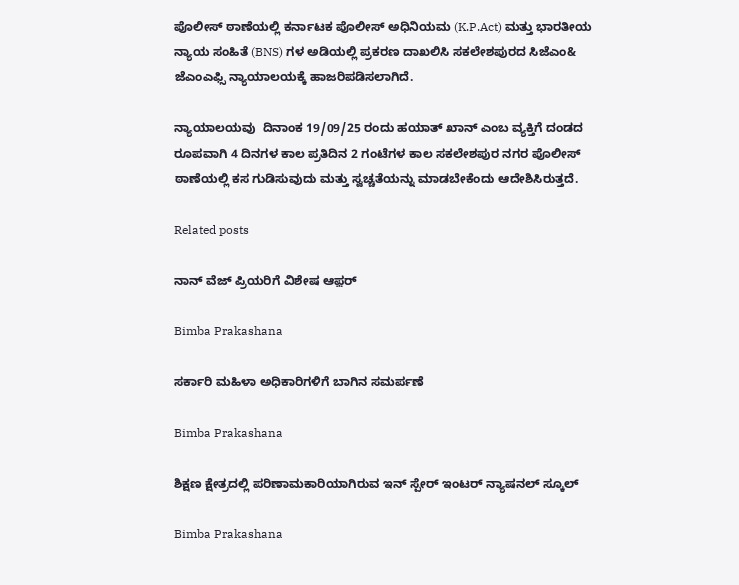ಪೊಲೀಸ್ ಠಾಣೆಯಲ್ಲಿ ಕರ್ನಾಟಕ ಪೊಲೀಸ್ ಅಧಿನಿಯಮ (K.P.Act) ಮತ್ತು ಭಾರತೀಯ ನ್ಯಾಯ ಸಂಹಿತೆ (BNS) ಗಳ ಅಡಿಯಲ್ಲಿ ಪ್ರಕರಣ ದಾಖಲಿಸಿ ಸಕಲೇಶಪುರದ ಸಿಜೆಎಂ& ಜೆಎಂಎಫ್ಸಿ ನ್ಯಾಯಾಲಯಕ್ಕೆ ಹಾಜರಿಪಡಿಸಲಾಗಿದೆ.

ನ್ಯಾಯಾಲಯವು  ದಿನಾಂಕ 19/09/25 ರಂದು ಹಯಾತ್ ಖಾನ್ ಎಂಬ ವ್ಯಕ್ತಿಗೆ ದಂಡದ ರೂಪವಾಗಿ 4 ದಿನಗಳ ಕಾಲ ಪ್ರತಿದಿನ 2 ಗಂಟೆಗಳ ಕಾಲ ಸಕಲೇಶಪುರ ನಗರ ಪೊಲೀಸ್ ಠಾಣೆಯಲ್ಲಿ ಕಸ ಗುಡಿಸುವುದು ಮತ್ತು ಸ್ವಚ್ಚತೆಯನ್ನು ಮಾಡಬೇಕೆಂದು ಆದೇಶಿಸಿರುತ್ತದೆ.

Related posts

ನಾನ್ ವೆಜ್ ಪ್ರಿಯರಿಗೆ ವಿಶೇಷ ಆಫ಼ರ್

Bimba Prakashana

ಸರ್ಕಾರಿ ಮಹಿಳಾ ಅಧಿಕಾರಿಗಳಿಗೆ ಬಾಗಿನ ಸಮರ್ಪಣೆ

Bimba Prakashana

ಶಿಕ್ಷಣ ಕ್ಷೇತ್ರದಲ್ಲಿ ಪರಿಣಾಮಕಾರಿಯಾಗಿರುವ ಇನ್ ಸ್ಪೇರ್ ಇಂಟರ್ ನ್ಯಾಷನಲ್ ಸ್ಕೂಲ್

Bimba Prakashana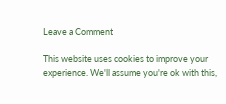Leave a Comment

This website uses cookies to improve your experience. We'll assume you're ok with this,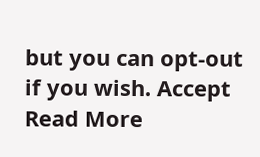but you can opt-out if you wish. Accept Read More